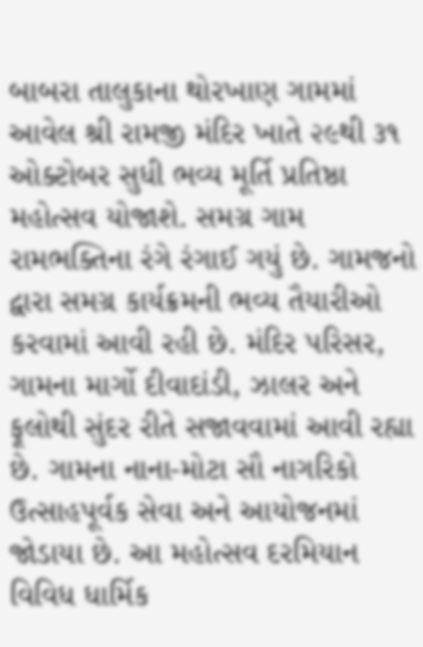બાબરા તાલુકાના થોરખાણ ગામમાં આવેલ શ્રી રામજી મંદિર ખાતે ૨૯થી ૩૧ ઓક્ટોબર સુધી ભવ્ય મૂર્તિ પ્રતિષ્ઠા મહોત્સવ યોજાશે. સમગ્ર ગામ રામભક્તિના રંગે રંગાઈ ગયું છે. ગામજનો દ્વારા સમગ્ર કાર્યક્રમની ભવ્ય તૈયારીઓ કરવામાં આવી રહી છે. મંદિર પરિસર, ગામના માર્ગો દીવાદાંડી, ઝાલર અને ફૂલોથી સુંદર રીતે સજાવવામાં આવી રહ્યા છે. ગામના નાના-મોટા સૌ નાગરિકો ઉત્સાહપૂર્વક સેવા અને આયોજનમાં જોડાયા છે. આ મહોત્સવ દરમિયાન વિવિધ ધાર્મિક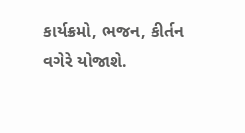કાર્યક્રમો, ભજન, કીર્તન વગેરે યોજાશે.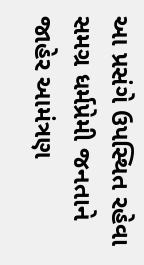આ પ્રસંગે ઉપસ્થિત રહેવા સમગ્ર ધર્મપ્રેમી જનતાને જાહેર આમંત્રણ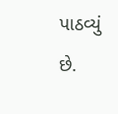પાઠવ્યું છે.